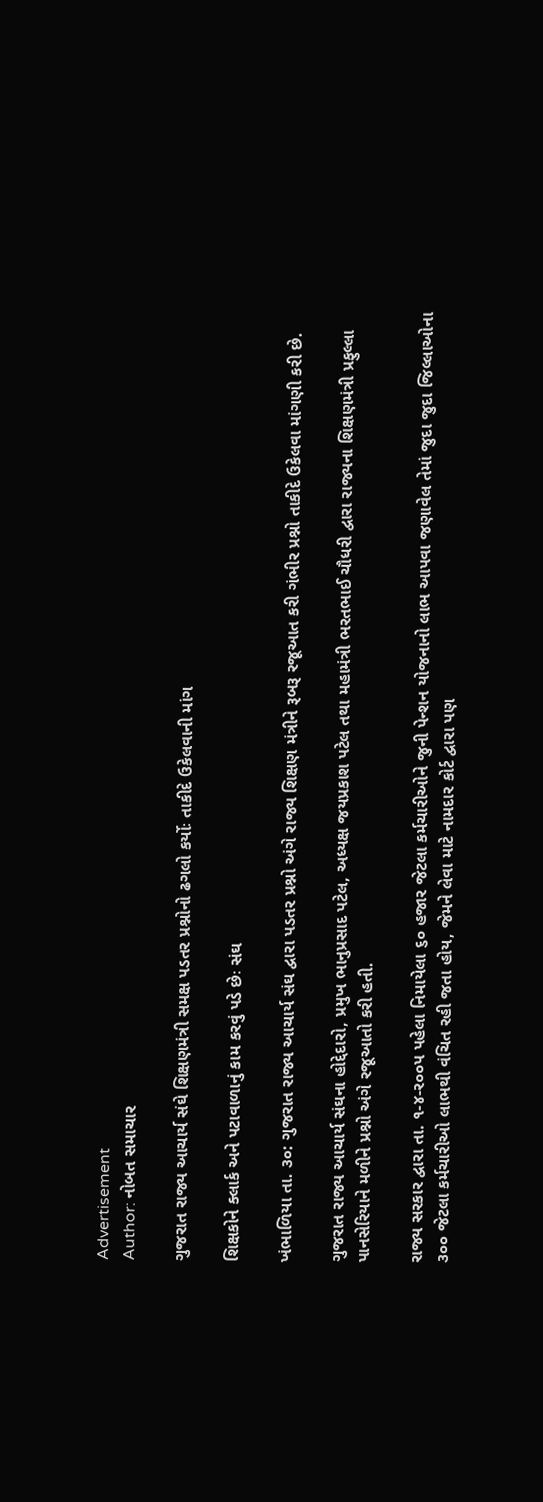Advertisement
Author: નોબત સમાચાર

ગુજરાત રાજ્ય આચાર્ય સંઘે શિક્ષણમંત્રી સમક્ષ પડતર પ્રશ્નોનો ઢગલો કર્યોઃ તાકીદે ઉકેલવાની માંગ

શિક્ષકોને ક્લાર્ક અને પટાવાળાનું કામ કરવું પડે છેઃ સંઘ

ખંભાળિયા તા. ૩૦: ગુજરાત રાજ્ય આચાર્ય સંઘ દ્વારા પડતર પ્રશ્નો અંગે રાજ્ય શિક્ષણ મંત્રીને રૂબરૂ રજૂઆત કરી ગંભીર પ્રશ્નો તાકીદે ઉકેલવા માંગણી કરી છે.

ગુજરાત રાજ્ય આચાર્ય સંઘના હોદ્દેદારો, પ્રમુખ ભાનુપ્રસાદ પટેલ, અધ્યક્ષ જયપ્રકાશ પટેલ તથા મહામંત્રી ભરતભાઈ ચૌધરી દ્વારા રાજ્યના શિક્ષણમંત્રી પ્રફુલ્લા પાનસેરિયાને મળીને પ્રશ્નો અંગે રજૂઆતો કરી હતી.

રાજ્ય સરકાર દ્વારા તા. ૧-૪-ર૦૦પ પહેલા નિમાયેલા ૬૦ હજાર જેટલા કર્મચારીઓને જુની પેન્શન યોજનાનો લાભ આપવા જણાવેલ તેમાં જુદા જુદા જિલ્લાઓના ૩૦૦ જેટલા કર્મચારીઓ લાભથી વંચિત રહી જતા હોય, જેમને લેવા માટે નામદાર કોર્ટ દ્વારા પણ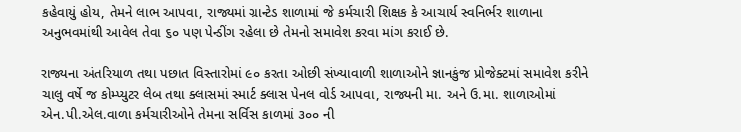કહેવાયું હોય, તેમને લાભ આપવા, રાજ્યમાં ગ્રાન્ટેડ શાળામાં જે કર્મચારી શિક્ષક કે આચાર્ય સ્વનિર્ભર શાળાના અનુભવમાંથી આવેલ તેવા ૬૦ પણ પેન્ડીંગ રહેલા છે તેમનો સમાવેશ કરવા માંગ કરાઈ છે.

રાજ્યના અંતરિયાળ તથા પછાત વિસ્તારોમાં ૯૦ કરતા ઓછી સંખ્યાવાળી શાળાઓને જ્ઞાનકુંજ પ્રોજેક્ટમાં સમાવેશ કરીને ચાલુ વર્ષે જ કોમ્પ્યુટર લેબ તથા ક્લાસમાં સ્માર્ટ ક્લાસ પેનલ વોર્ડ આપવા, રાજ્યની મા. અને ઉ.મા. શાળાઓમાં એન.પી.એલ.વાળા કર્મચારીઓને તેમના સર્વિસ કાળમાં ૩૦૦ ની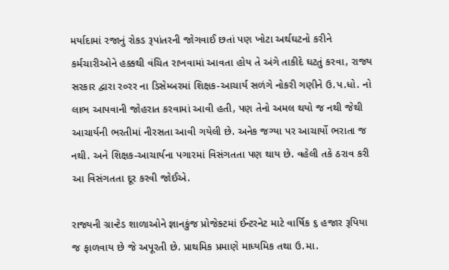મર્યાદામાં રજાનું રોકડ રૂપાંતરની જોગવાઈ છતાં પણ ખોટા અર્થઘટનો કરીને કર્મચારીઓને હક્કથી વંચિત રાખવામાં આવતા હોય તે અંગે તાકીદે ઘટતું કરવા, રાજ્ય સરકાર દ્વારા ર૦રર ના ડિસેમ્બરમાં શિક્ષક-આચાર્ય સળંગે નોકરી ગણીને ઉ.પ.ધો. નો લાભ આપવાની જોહરાત કરવામાં આવી હતી, પણ તેનો અમલ થયો જ નથી જેથી આચાર્યની ભરતીમાં નીરસતા આવી ગયેલી છે. અનેક જગ્યા પર આચાર્યો ભરાતા જ નથી. અને શિક્ષક-આચાર્યના પગારમાં વિસંગતતા પણ થાય છે. વહેલી તકે ઠરાવ કરી આ વિસંગતતા દૂર કરવી જોઈએ.

રાજ્યની ગ્રાન્ટેડ શાળાઓને જ્ઞાનકુંજ પ્રોજેક્ટમાં ઈન્ટરનેટ માટે વાર્ષિક ૬ હજાર રૂપિયા જ ફાળવાય છે જે અપૂરતી છે. પ્રાથમિક પ્રમાણે માધ્યમિક તથા ઉ.મા.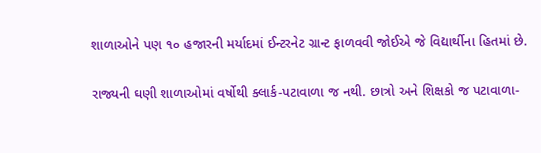શાળાઓને પણ ૧૦ હજારની મર્યાદમાં ઈન્ટરનેટ ગ્રાન્ટ ફાળવવી જોઈએ જે વિદ્યાર્થીના હિતમાં છે.

રાજ્યની ઘણી શાળાઓમાં વર્ષોથી ક્લાર્ક-પટાવાળા જ નથી. છાત્રો અને શિક્ષકો જ પટાવાળા-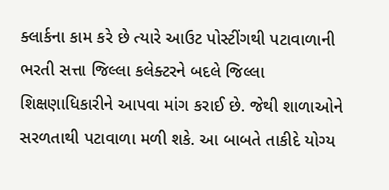ક્લાર્કના કામ કરે છે ત્યારે આઉટ પોસ્ટીંગથી પટાવાળાની ભરતી સત્તા જિલ્લા કલેક્ટરને બદલે જિલ્લા શિક્ષણાધિકારીને આપવા માંગ કરાઈ છે. જેથી શાળાઓને સરળતાથી પટાવાળા મળી શકે. આ બાબતે તાકીદે યોગ્ય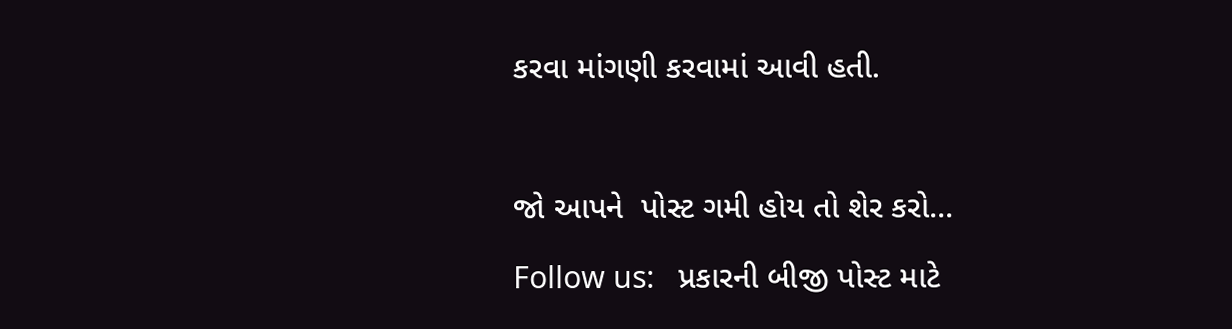કરવા માંગણી કરવામાં આવી હતી.



જો આપને  પોસ્ટ ગમી હોય તો શેર કરો...

Follow us:   પ્રકારની બીજી પોસ્ટ માટે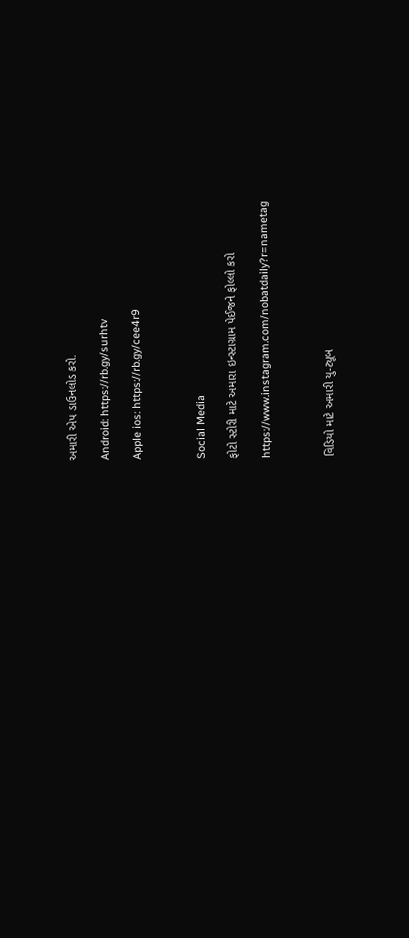અમારી એપ ડાઉનલોડ કરો.

Android: https://rb.gy/surhtv

Apple ios: https://rb.gy/cee4r9



Social Media

ફોટો સ્ટોરી માટે અમારા ઇન્સ્ટાગ્રામ પેઈજને ફોલ્લો કરો

https://www.instagram.com/nobatdaily?r=nametag



વિડિયો માટે અમારી યુ-ટ્યૂબ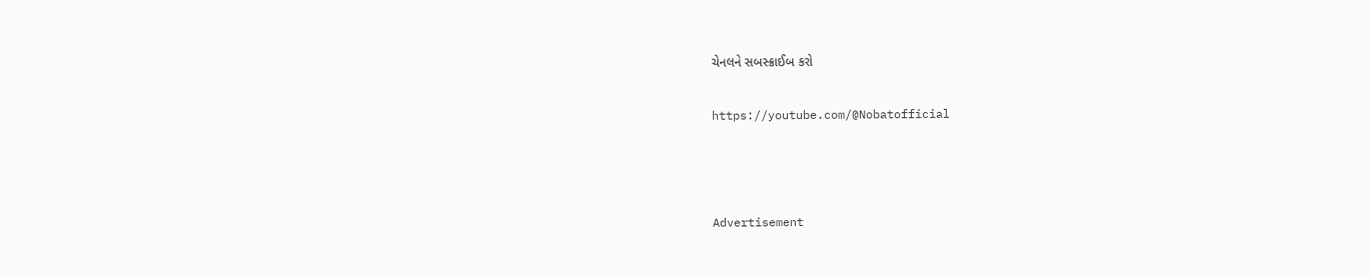ચેનલને સબસ્ક્રાઈબ કરો

https://youtube.com/@Nobatofficial



Advertisement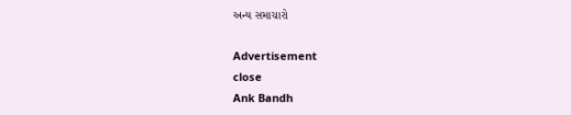અન્ય સમાચારો

Advertisement
close
Ank Bandh